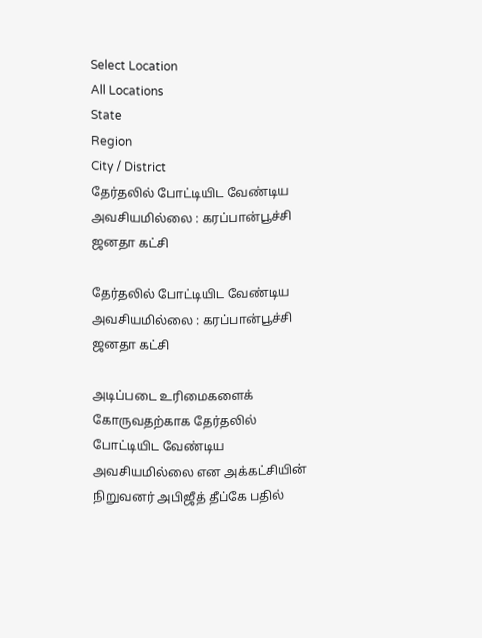Select Location
All Locations
State
Region
City / District
தேர்தலில் போட்டியிட வேண்டிய அவசியமில்லை : கரப்பான்பூச்சி ஜனதா கட்சி

தேர்தலில் போட்டியிட வேண்டிய அவசியமில்லை : கரப்பான்பூச்சி ஜனதா கட்சி

அடிப்படை உரிமைகளைக் கோருவதற்காக தேர்தலில் போட்டியிட வேண்டிய அவசியமில்லை என அக்கட்சியின் நிறுவனர் அபிஜீத் தீப்கே பதில்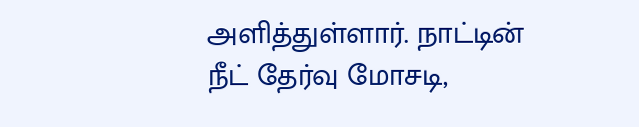அளித்துள்ளார். நாட்டின் நீட் தேர்வு மோசடி,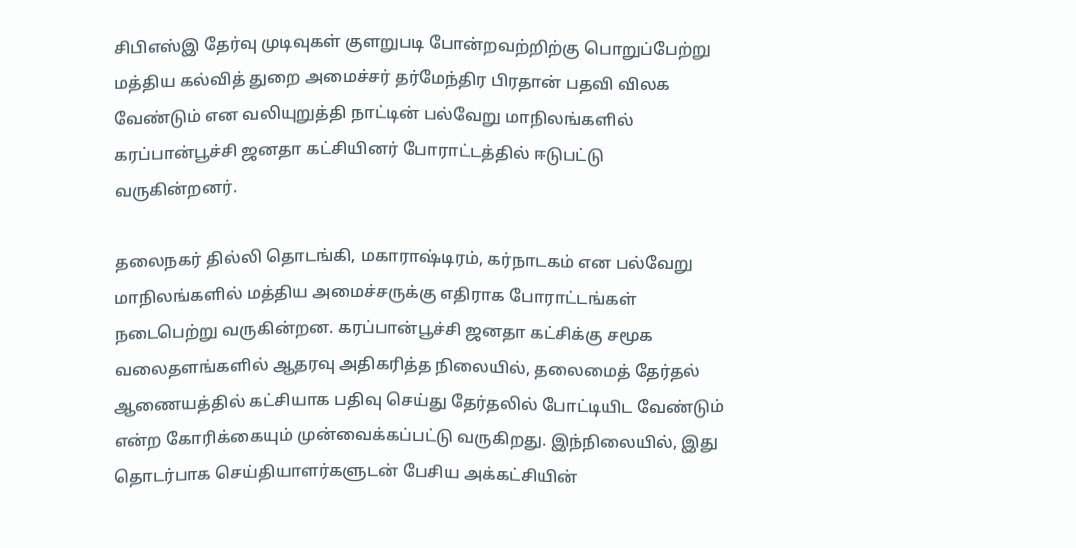சிபிஎஸ்இ தேர்வு முடிவுகள் குளறுபடி போன்றவற்றிற்கு பொறுப்பேற்று மத்திய கல்வித் துறை அமைச்சர் தர்மேந்திர பிரதான் பதவி விலக வேண்டும் என வலியுறுத்தி நாட்டின் பல்வேறு மாநிலங்களில் கரப்பான்பூச்சி ஜனதா கட்சியினர் போராட்டத்தில் ஈடுபட்டு வருகின்றனர்.

தலைநகர் தில்லி தொடங்கி, மகாராஷ்டிரம், கர்நாடகம் என பல்வேறு மாநிலங்களில் மத்திய அமைச்சருக்கு எதிராக போராட்டங்கள் நடைபெற்று வருகின்றன. கரப்பான்பூச்சி ஜனதா கட்சிக்கு சமூக வலைதளங்களில் ஆதரவு அதிகரித்த நிலையில், தலைமைத் தேர்தல் ஆணையத்தில் கட்சியாக பதிவு செய்து தேர்தலில் போட்டியிட வேண்டும் என்ற கோரிக்கையும் முன்வைக்கப்பட்டு வருகிறது. இந்நிலையில், இது தொடர்பாக செய்தியாளர்களுடன் பேசிய அக்கட்சியின்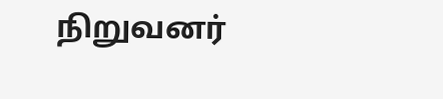நிறுவனர்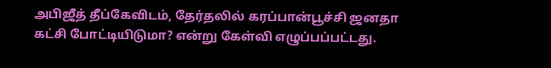அபிஜீத் தீப்கேவிடம், தேர்தலில் கரப்பான்பூச்சி ஜனதா கட்சி போட்டியிடுமா? என்று கேள்வி எழுப்பப்பட்டது.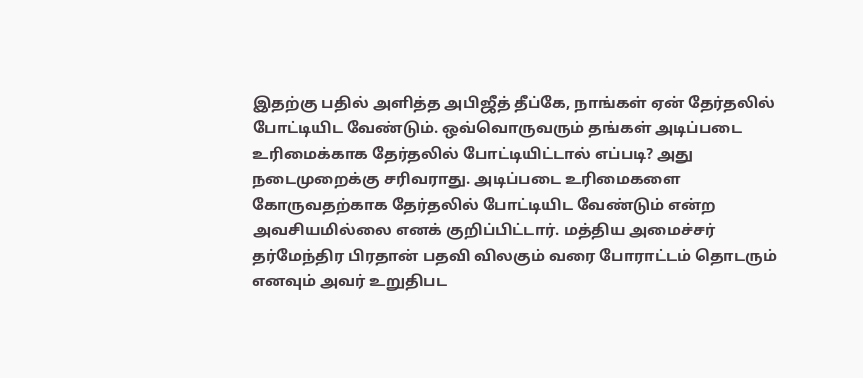இதற்கு பதில் அளித்த அபிஜீத் தீப்கே, நாங்கள் ஏன் தேர்தலில் போட்டியிட வேண்டும். ஒவ்வொருவரும் தங்கள் அடிப்படை உரிமைக்காக தேர்தலில் போட்டியிட்டால் எப்படி? அது நடைமுறைக்கு சரிவராது. அடிப்படை உரிமைகளை கோருவதற்காக தேர்தலில் போட்டியிட வேண்டும் என்ற அவசியமில்லை எனக் குறிப்பிட்டார். மத்திய அமைச்சர் தர்மேந்திர பிரதான் பதவி விலகும் வரை போராட்டம் தொடரும் எனவும் அவர் உறுதிபட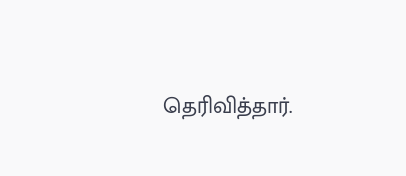தெரிவித்தார்.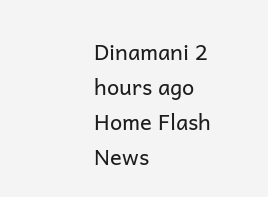Dinamani 2 hours ago
Home Flash News